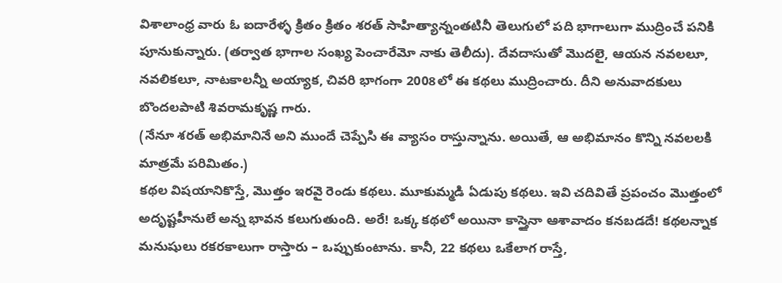విశాలాంధ్ర వారు ఓ ఐదారేళ్ళ క్రితం క్రితం శరత్ సాహిత్యాన్నంతటినీ తెలుగులో పది భాగాలుగా ముద్రించే పనికి పూనుకున్నారు. (తర్వాత భాగాల సంఖ్య పెంచారేమో నాకు తెలీదు). దేవదాసుతో మొదలై, ఆయన నవలలూ, నవలికలూ, నాటకాలన్నీ అయ్యాక, చివరి భాగంగా 2008లో ఈ కథలు ముద్రించారు. దీని అనువాదకులు బొందలపాటి శివరామకృష్ణ గారు.
(నేనూ శరత్ అభిమానినే అని ముందే చెప్పేసి ఈ వ్యాసం రాస్తున్నాను. అయితే, ఆ అభిమానం కొన్ని నవలలకి మాత్రమే పరిమితం.)
కథల విషయానికొస్తే, మొత్తం ఇరవై రెండు కథలు. మూకుమ్మడి ఏడుపు కథలు. ఇవి చదివితే ప్రపంచం మొత్తంలో అదృష్టహీనులే అన్న భావన కలుగుతుంది. అరే! ఒక్క కథలో అయినా కాస్తైనా ఆశావాదం కనబడదే! కథలన్నాక మనుషులు రకరకాలుగా రాస్తారు – ఒప్పుకుంటాను. కానీ, 22 కథలు ఒకేలాగ రాస్తే,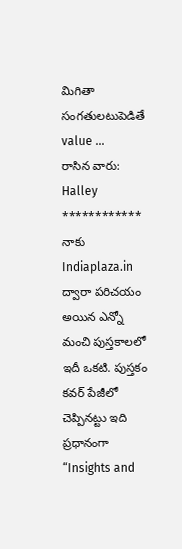మిగితా సంగతులటుపెడితే value …
రాసిన వారు: Halley
************
నాకు Indiaplaza.in ద్వారా పరిచయం అయిన ఎన్నో మంచి పుస్తకాలలో ఇదీ ఒకటి. పుస్తకం కవర్ పేజీలో చెప్పినట్టు ఇది ప్రధానంగా “Insights and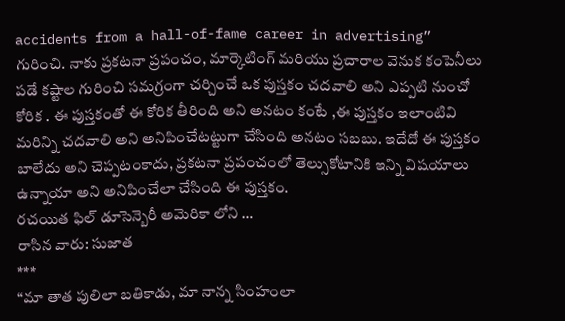accidents from a hall-of-fame career in advertising” గురించి. నాకు ప్రకటనా ప్రపంచం, మార్కెటింగ్ మరియు ప్రచారాల వెనుక కంపెనీలు పడే కష్టాల గురించి సమగ్రంగా చర్చించే ఒక పుస్తకం చదవాలి అని ఎప్పటి నుంచో కోరిక . ఈ పుస్తకంతో ఈ కోరిక తీరింది అని అనటం కంటే ,ఈ పుస్తకం ఇలాంటివి మరిన్ని చదవాలి అని అనిపించేటట్టుగా చేసింది అనటం సబబు. ఇదేదో ఈ పుస్తకం బాలేదు అని చెప్పటంకాదు, ప్రకటనా ప్రపంచంలో తెల్సుకోటానికి ఇన్ని విషయాలు ఉన్నాయా అని అనిపించేలా చేసింది ఈ పుస్తకం.
రచయిత ఫిల్ డూసెన్బెరీ అమెరికా లోని …
రాసిన వారు: సుజాత
***
“మా తాత పులిలా బతికాడు, మా నాన్న సింహంలా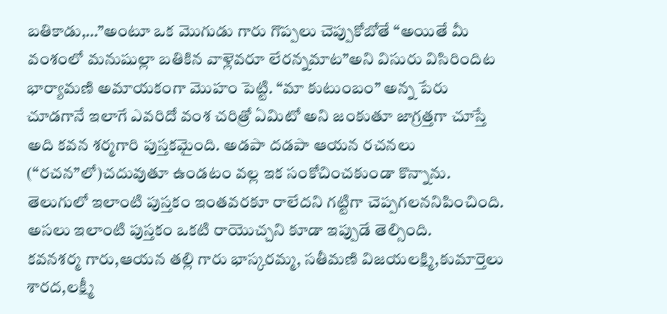బతికాడు,…”అంటూ ఒక మొగుడు గారు గొప్పలు చెప్పుకోబోతే “అయితే మీ వంశంలో మనుషుల్లా బతికిన వాళ్లెవరూ లేరన్నమాట”అని విసురు విసిరిందిట భార్యామణి అమాయకంగా మొహం పెట్టి. “మా కుటుంబం” అన్న పేరు చూడగానే ఇలాగే ఎవరిదో వంశ చరిత్రో ఏమిటో అని జంకుతూ జాగ్రత్తగా చూస్తే అది కవన శర్మగారి పుస్తకమైంది. అడపా దడపా ఆయన రచనలు (“రచన”లో)చదువుతూ ఉండటం వల్ల ఇక సంకోచించకుండా కొన్నాను.
తెలుగులో ఇలాంటి పుస్తకం ఇంతవరకూ రాలేదని గట్టిగా చెప్పగలననిపించింది. అసలు ఇలాంటి పుస్తకం ఒకటి రాయొచ్చని కూడా ఇప్పుడే తెల్సింది.
కవనశర్మ గారు,ఆయన తల్లి గారు భాస్కరమ్మ, సతీమణి విజయలక్ష్మి,కుమార్తెలు శారద,లక్ష్మీ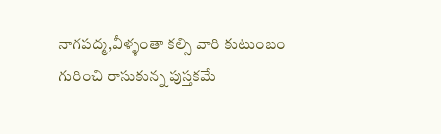నాగపద్మ,వీళ్ళంతా కల్సి వారి కుటుంబం గురించి రాసుకున్న పుస్తకమే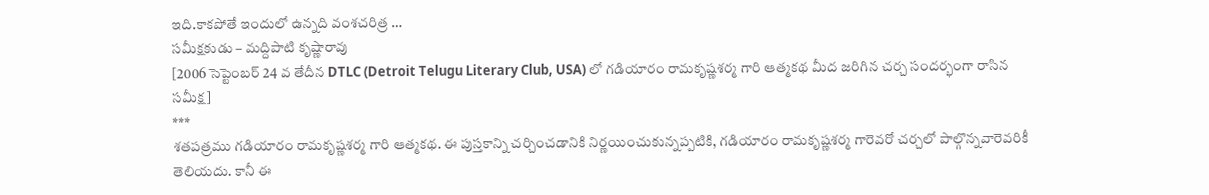ఇది.కాకపోతే ఇందులో ఉన్నది వంశచరిత్ర …
సమీక్షకుడు – మద్దిపాటి కృష్ణారావు
[2006 సెప్టెంబర్ 24 వ తేదీన DTLC (Detroit Telugu Literary Club, USA) లో గడియారం రామకృష్ణశర్మ గారి ఆత్మకథ మీద జరిగిన చర్చ సందర్భంగా రాసిన సమీక్ష]
***
శతపత్రము గడియారం రామకృష్ణశర్మ గారి ఆత్మకథ. ఈ పుస్తకాన్ని చర్చించడానికి నిర్ణయించుకున్నప్పటికి, గడియారం రామకృష్ణశర్మ గారెవరో చర్చలో పాల్గొన్నవారెవరికీ తెలియదు. కానీ ఈ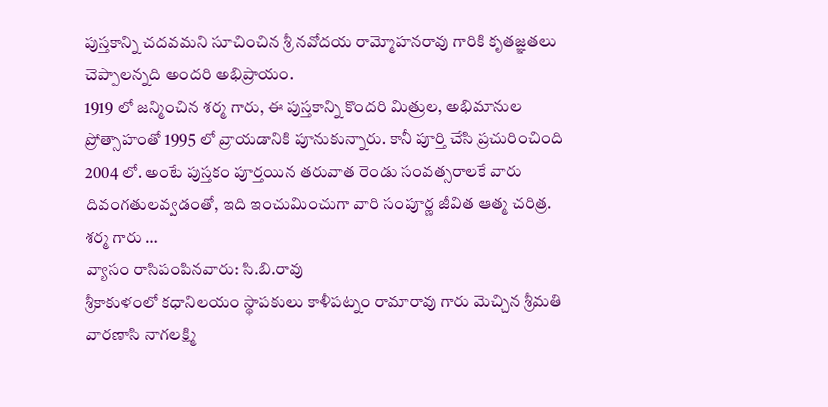పుస్తకాన్ని చదవమని సూచించిన శ్రీ నవోదయ రామ్మోహనరావు గారికి కృతజ్ఞతలు చెప్పాలన్నది అందరి అభిప్రాయం.
1919 లో జన్మించిన శర్మ గారు, ఈ పుస్తకాన్ని కొందరి మిత్రుల, అభిమానుల ప్రోత్సాహంతో 1995 లో వ్రాయడానికి పూనుకున్నారు. కానీ పూర్తి చేసి ప్రచురించింది
2004 లో. అంటే పుస్తకం పూర్తయిన తరువాత రెండు సంవత్సరాలకే వారు దివంగతులవ్వడంతో, ఇది ఇంచుమించుగా వారి సంపూర్ణ జీవిత ఆత్మ చరిత్ర. శర్మ గారు …
వ్యాసం రాసిపంపినవారు: సి.బి.రావు
శ్రీకాకుళంలో కధానిలయం స్థాపకులు కాళీపట్నం రామారావు గారు మెచ్చిన శ్రీమతి వారణాసి నాగలక్ష్మి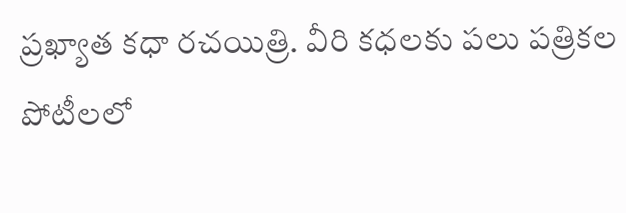ప్రఖ్యాత కధా రచయిత్రి. వీరి కధలకు పలు పత్రికల పోటీలలో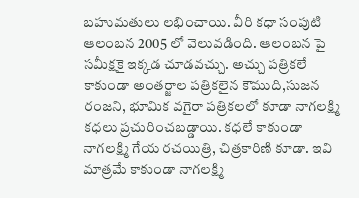బహుమతులు లభించాయి. వీరి కధా సంపుటి ఆలంబన 2005 లో వెలువడింది. ఆలంబన పై సమీక్షకై ఇక్కడ చూడవచ్చు. అచ్చు పత్రికలే కాకుండా అంతర్జాల పత్రికలైన కౌముది,సుజన రంజని, భూమిక వగైరా పత్రికలలో కూడా నాగలక్ష్మి కధలు ప్రచురించబడ్డాయి. కధలే కాకుండా నాగలక్ష్మి గేయ రచయిత్రి, చిత్రకారిణి కూడా. ఇవి మాత్రమే కాకుండా నాగలక్ష్మి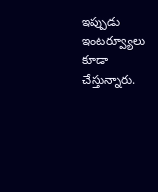ఇప్పుడు ఇంటర్వ్యూలు కూడా చేస్తున్నారు.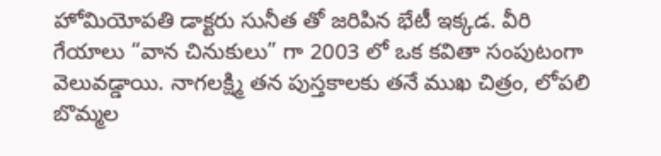హోమియోపతి డాక్టరు సునీత తో జరిపిన భేటీ ఇక్కడ. వీరి గేయాలు “వాన చినుకులు” గా 2003 లో ఒక కవితా సంపుటంగా వెలువడ్డాయి. నాగలక్ష్మి తన పుస్తకాలకు తనే ముఖ చిత్రం, లోపలి బొమ్మల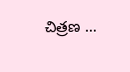చిత్రణ …